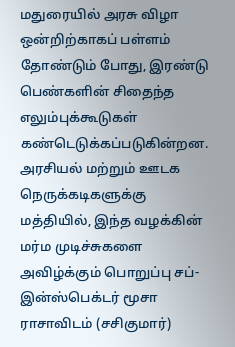மதுரையில் அரசு விழா ஒன்றிற்காகப் பள்ளம் தோண்டும் போது, இரண்டு பெண்களின் சிதைந்த எலும்புக்கூடுகள் கண்டெடுக்கப்படுகின்றன. அரசியல் மற்றும் ஊடக நெருக்கடிகளுக்கு மத்தியில், இந்த வழக்கின் மர்ம முடிச்சுகளை அவிழ்க்கும் பொறுப்பு சப்-இன்ஸ்பெக்டர் மூசா ராசாவிடம் (சசிகுமார்)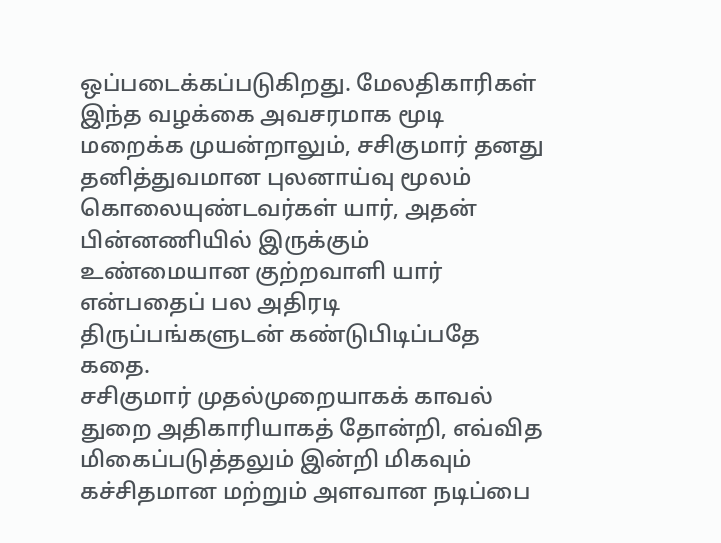ஒப்படைக்கப்படுகிறது. மேலதிகாரிகள் இந்த வழக்கை அவசரமாக மூடி மறைக்க முயன்றாலும், சசிகுமார் தனது தனித்துவமான புலனாய்வு மூலம் கொலையுண்டவர்கள் யார், அதன் பின்னணியில் இருக்கும் உண்மையான குற்றவாளி யார் என்பதைப் பல அதிரடி திருப்பங்களுடன் கண்டுபிடிப்பதே கதை.
சசிகுமார் முதல்முறையாகக் காவல் துறை அதிகாரியாகத் தோன்றி, எவ்வித மிகைப்படுத்தலும் இன்றி மிகவும் கச்சிதமான மற்றும் அளவான நடிப்பை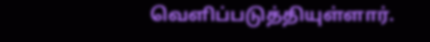வெளிப்படுத்தியுள்ளார்.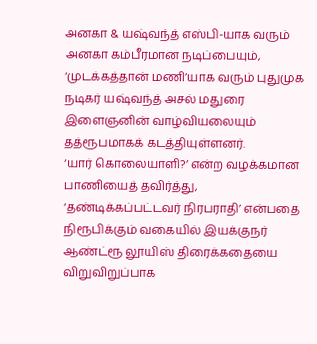அனகா & யஷ்வந்த் எஸ்பி-யாக வரும் அனகா கம்பீரமான நடிப்பையும், ‘முடக்கத்தான் மணி’யாக வரும் புதுமுக நடிகர் யஷ்வந்த் அசல் மதுரை இளைஞனின் வாழ்வியலையும் தத்ரூபமாகக் கடத்தியுள்ளனர்.
‘யார் கொலையாளி?’ என்ற வழக்கமான பாணியைத் தவிர்த்து, ‘தண்டிக்கப்பட்டவர் நிரபராதி’ என்பதை நிரூபிக்கும் வகையில் இயக்குநர் ஆண்ட்ரூ லூயிஸ் திரைக்கதையை விறுவிறுப்பாக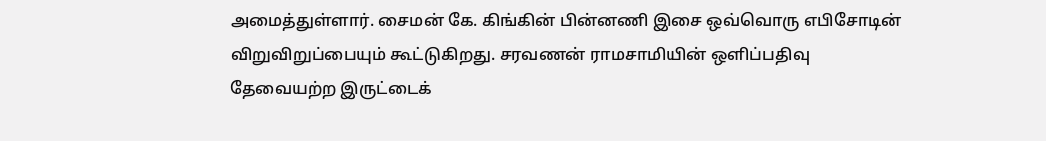அமைத்துள்ளார். சைமன் கே. கிங்கின் பின்னணி இசை ஒவ்வொரு எபிசோடின் விறுவிறுப்பையும் கூட்டுகிறது. சரவணன் ராமசாமியின் ஒளிப்பதிவு தேவையற்ற இருட்டைக்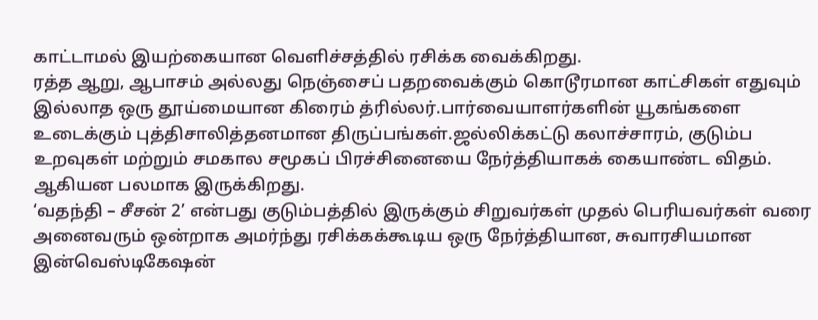காட்டாமல் இயற்கையான வெளிச்சத்தில் ரசிக்க வைக்கிறது.
ரத்த ஆறு, ஆபாசம் அல்லது நெஞ்சைப் பதறவைக்கும் கொடூரமான காட்சிகள் எதுவும் இல்லாத ஒரு தூய்மையான கிரைம் த்ரில்லர்.பார்வையாளர்களின் யூகங்களை உடைக்கும் புத்திசாலித்தனமான திருப்பங்கள்.ஜல்லிக்கட்டு கலாச்சாரம், குடும்ப உறவுகள் மற்றும் சமகால சமூகப் பிரச்சினையை நேர்த்தியாகக் கையாண்ட விதம். ஆகியன பலமாக இருக்கிறது.
‘வதந்தி – சீசன் 2’ என்பது குடும்பத்தில் இருக்கும் சிறுவர்கள் முதல் பெரியவர்கள் வரை அனைவரும் ஒன்றாக அமர்ந்து ரசிக்கக்கூடிய ஒரு நேர்த்தியான, சுவாரசியமான இன்வெஸ்டிகேஷன்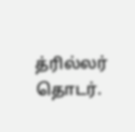த்ரில்லர் தொடர்.